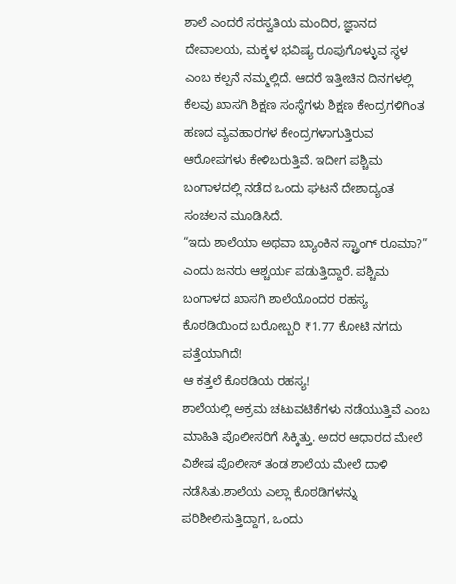ಶಾಲೆ ಎಂದರೆ ಸರಸ್ವತಿಯ ಮಂದಿರ, ಜ್ಞಾನದ ದೇವಾಲಯ, ಮಕ್ಕಳ ಭವಿಷ್ಯ ರೂಪುಗೊಳ್ಳುವ ಸ್ಥಳ ಎಂಬ ಕಲ್ಪನೆ ನಮ್ಮಲ್ಲಿದೆ. ಆದರೆ ಇತ್ತೀಚಿನ ದಿನಗಳಲ್ಲಿ ಕೆಲವು ಖಾಸಗಿ ಶಿಕ್ಷಣ ಸಂಸ್ಥೆಗಳು ಶಿಕ್ಷಣ ಕೇಂದ್ರಗಳಿಗಿಂತ ಹಣದ ವ್ಯವಹಾರಗಳ ಕೇಂದ್ರಗಳಾಗುತ್ತಿರುವ ಆರೋಪಗಳು ಕೇಳಿಬರುತ್ತಿವೆ. ಇದೀಗ ಪಶ್ಚಿಮ ಬಂಗಾಳದಲ್ಲಿ ನಡೆದ ಒಂದು ಘಟನೆ ದೇಶಾದ್ಯಂತ ಸಂಚಲನ ಮೂಡಿಸಿದೆ.
“ಇದು ಶಾಲೆಯಾ ಅಥವಾ ಬ್ಯಾಂಕಿನ ಸ್ಟ್ರಾಂಗ್ ರೂಮಾ?” ಎಂದು ಜನರು ಆಶ್ಚರ್ಯ ಪಡುತ್ತಿದ್ದಾರೆ. ಪಶ್ಚಿಮ ಬಂಗಾಳದ ಖಾಸಗಿ ಶಾಲೆಯೊಂದರ ರಹಸ್ಯ ಕೊಠಡಿಯಿಂದ ಬರೋಬ್ಬರಿ ₹1.77 ಕೋಟಿ ನಗದು ಪತ್ತೆಯಾಗಿದೆ!
ಆ ಕತ್ತಲೆ ಕೊಠಡಿಯ ರಹಸ್ಯ!
ಶಾಲೆಯಲ್ಲಿ ಅಕ್ರಮ ಚಟುವಟಿಕೆಗಳು ನಡೆಯುತ್ತಿವೆ ಎಂಬ ಮಾಹಿತಿ ಪೊಲೀಸರಿಗೆ ಸಿಕ್ಕಿತ್ತು. ಅದರ ಆಧಾರದ ಮೇಲೆ ವಿಶೇಷ ಪೊಲೀಸ್ ತಂಡ ಶಾಲೆಯ ಮೇಲೆ ದಾಳಿ ನಡೆಸಿತು.ಶಾಲೆಯ ಎಲ್ಲಾ ಕೊಠಡಿಗಳನ್ನು ಪರಿಶೀಲಿಸುತ್ತಿದ್ದಾಗ, ಒಂದು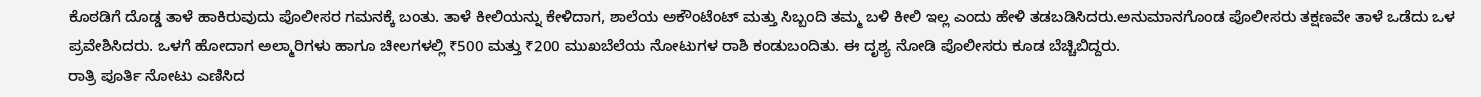ಕೊಠಡಿಗೆ ದೊಡ್ಡ ತಾಳೆ ಹಾಕಿರುವುದು ಪೊಲೀಸರ ಗಮನಕ್ಕೆ ಬಂತು. ತಾಳೆ ಕೀಲಿಯನ್ನು ಕೇಳಿದಾಗ, ಶಾಲೆಯ ಅಕೌಂಟೆಂಟ್ ಮತ್ತು ಸಿಬ್ಬಂದಿ ತಮ್ಮ ಬಳಿ ಕೀಲಿ ಇಲ್ಲ ಎಂದು ಹೇಳಿ ತಡಬಡಿಸಿದರು.ಅನುಮಾನಗೊಂಡ ಪೊಲೀಸರು ತಕ್ಷಣವೇ ತಾಳೆ ಒಡೆದು ಒಳ ಪ್ರವೇಶಿಸಿದರು. ಒಳಗೆ ಹೋದಾಗ ಅಲ್ಮಾರಿಗಳು ಹಾಗೂ ಚೀಲಗಳಲ್ಲಿ ₹500 ಮತ್ತು ₹200 ಮುಖಬೆಲೆಯ ನೋಟುಗಳ ರಾಶಿ ಕಂಡುಬಂದಿತು. ಈ ದೃಶ್ಯ ನೋಡಿ ಪೊಲೀಸರು ಕೂಡ ಬೆಚ್ಚಿಬಿದ್ದರು.
ರಾತ್ರಿ ಪೂರ್ತಿ ನೋಟು ಎಣಿಸಿದ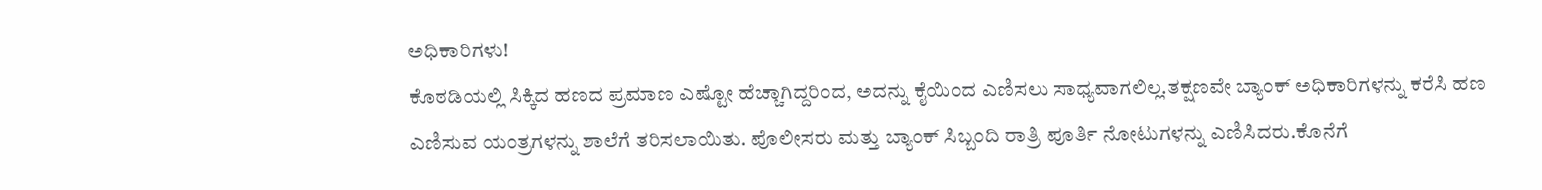ಅಧಿಕಾರಿಗಳು!
ಕೊಠಡಿಯಲ್ಲಿ ಸಿಕ್ಕಿದ ಹಣದ ಪ್ರಮಾಣ ಎಷ್ಟೋ ಹೆಚ್ಚಾಗಿದ್ದರಿಂದ, ಅದನ್ನು ಕೈಯಿಂದ ಎಣಿಸಲು ಸಾಧ್ಯವಾಗಲಿಲ್ಲ.ತಕ್ಷಣವೇ ಬ್ಯಾಂಕ್ ಅಧಿಕಾರಿಗಳನ್ನು ಕರೆಸಿ ಹಣ ಎಣಿಸುವ ಯಂತ್ರಗಳನ್ನು ಶಾಲೆಗೆ ತರಿಸಲಾಯಿತು. ಪೊಲೀಸರು ಮತ್ತು ಬ್ಯಾಂಕ್ ಸಿಬ್ಬಂದಿ ರಾತ್ರಿ ಪೂರ್ತಿ ನೋಟುಗಳನ್ನು ಎಣಿಸಿದರು.ಕೊನೆಗೆ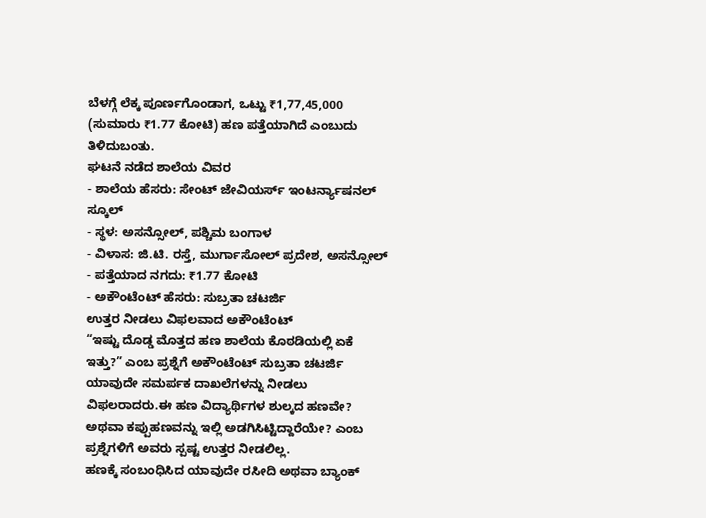ಬೆಳಗ್ಗೆ ಲೆಕ್ಕ ಪೂರ್ಣಗೊಂಡಾಗ, ಒಟ್ಟು ₹1,77,45,000 (ಸುಮಾರು ₹1.77 ಕೋಟಿ) ಹಣ ಪತ್ತೆಯಾಗಿದೆ ಎಂಬುದು ತಿಳಿದುಬಂತು.
ಘಟನೆ ನಡೆದ ಶಾಲೆಯ ವಿವರ
- ಶಾಲೆಯ ಹೆಸರು: ಸೇಂಟ್ ಜೇವಿಯರ್ಸ್ ಇಂಟರ್ನ್ಯಾಷನಲ್ ಸ್ಕೂಲ್
- ಸ್ಥಳ: ಅಸನ್ಸೋಲ್, ಪಶ್ಚಿಮ ಬಂಗಾಳ
- ವಿಳಾಸ: ಜಿ.ಟಿ. ರಸ್ತೆ, ಮುರ್ಗಾಸೋಲ್ ಪ್ರದೇಶ, ಅಸನ್ಸೋಲ್
- ಪತ್ತೆಯಾದ ನಗದು: ₹1.77 ಕೋಟಿ
- ಅಕೌಂಟೆಂಟ್ ಹೆಸರು: ಸುಬ್ರತಾ ಚಟರ್ಜಿ
ಉತ್ತರ ನೀಡಲು ವಿಫಲವಾದ ಅಕೌಂಟೆಂಟ್
“ಇಷ್ಟು ದೊಡ್ಡ ಮೊತ್ತದ ಹಣ ಶಾಲೆಯ ಕೊಠಡಿಯಲ್ಲಿ ಏಕೆ ಇತ್ತು?” ಎಂಬ ಪ್ರಶ್ನೆಗೆ ಅಕೌಂಟೆಂಟ್ ಸುಬ್ರತಾ ಚಟರ್ಜಿ ಯಾವುದೇ ಸಮರ್ಪಕ ದಾಖಲೆಗಳನ್ನು ನೀಡಲು ವಿಫಲರಾದರು.ಈ ಹಣ ವಿದ್ಯಾರ್ಥಿಗಳ ಶುಲ್ಕದ ಹಣವೇ? ಅಥವಾ ಕಪ್ಪುಹಣವನ್ನು ಇಲ್ಲಿ ಅಡಗಿಸಿಟ್ಟಿದ್ದಾರೆಯೇ? ಎಂಬ ಪ್ರಶ್ನೆಗಳಿಗೆ ಅವರು ಸ್ಪಷ್ಟ ಉತ್ತರ ನೀಡಲಿಲ್ಲ.
ಹಣಕ್ಕೆ ಸಂಬಂಧಿಸಿದ ಯಾವುದೇ ರಸೀದಿ ಅಥವಾ ಬ್ಯಾಂಕ್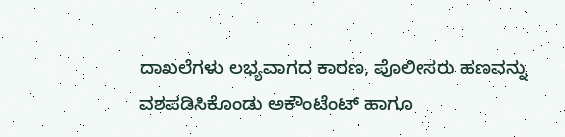ದಾಖಲೆಗಳು ಲಭ್ಯವಾಗದ ಕಾರಣ, ಪೊಲೀಸರು ಹಣವನ್ನು ವಶಪಡಿಸಿಕೊಂಡು ಅಕೌಂಟೆಂಟ್ ಹಾಗೂ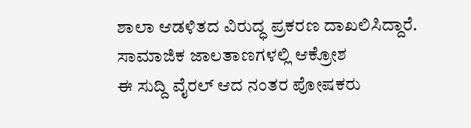ಶಾಲಾ ಆಡಳಿತದ ವಿರುದ್ಧ ಪ್ರಕರಣ ದಾಖಲಿಸಿದ್ದಾರೆ.
ಸಾಮಾಜಿಕ ಜಾಲತಾಣಗಳಲ್ಲಿ ಆಕ್ರೋಶ
ಈ ಸುದ್ದಿ ವೈರಲ್ ಆದ ನಂತರ ಪೋಷಕರು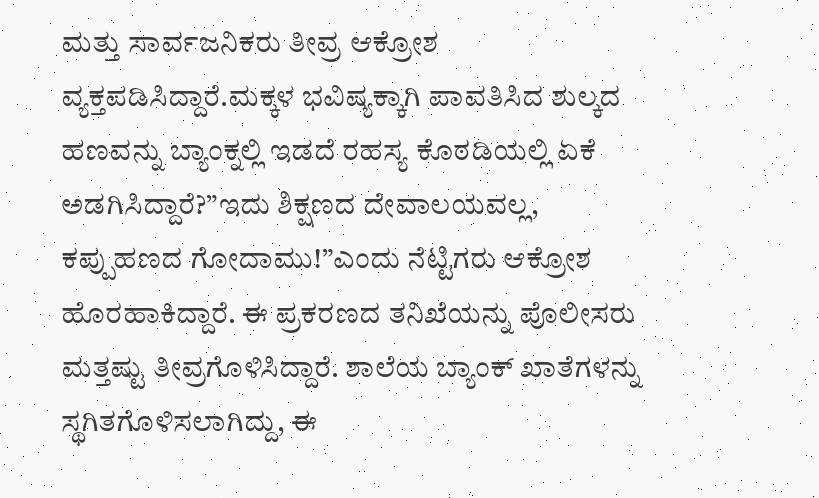ಮತ್ತು ಸಾರ್ವಜನಿಕರು ತೀವ್ರ ಆಕ್ರೋಶ ವ್ಯಕ್ತಪಡಿಸಿದ್ದಾರೆ.ಮಕ್ಕಳ ಭವಿಷ್ಯಕ್ಕಾಗಿ ಪಾವತಿಸಿದ ಶುಲ್ಕದ ಹಣವನ್ನು ಬ್ಯಾಂಕ್ನಲ್ಲಿ ಇಡದೆ ರಹಸ್ಯ ಕೊಠಡಿಯಲ್ಲಿ ಏಕೆ ಅಡಗಿಸಿದ್ದಾರೆ?”ಇದು ಶಿಕ್ಷಣದ ದೇವಾಲಯವಲ್ಲ, ಕಪ್ಪುಹಣದ ಗೋದಾಮು!”ಎಂದು ನೆಟ್ಟಿಗರು ಆಕ್ರೋಶ ಹೊರಹಾಕಿದ್ದಾರೆ. ಈ ಪ್ರಕರಣದ ತನಿಖೆಯನ್ನು ಪೊಲೀಸರು ಮತ್ತಷ್ಟು ತೀವ್ರಗೊಳಿಸಿದ್ದಾರೆ. ಶಾಲೆಯ ಬ್ಯಾಂಕ್ ಖಾತೆಗಳನ್ನು ಸ್ಥಗಿತಗೊಳಿಸಲಾಗಿದ್ದು, ಈ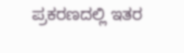ಪ್ರಕರಣದಲ್ಲಿ ಇತರ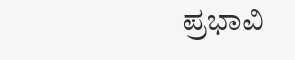ಪ್ರಭಾವಿ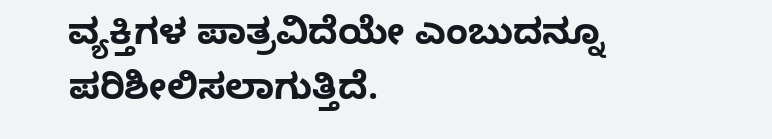ವ್ಯಕ್ತಿಗಳ ಪಾತ್ರವಿದೆಯೇ ಎಂಬುದನ್ನೂ ಪರಿಶೀಲಿಸಲಾಗುತ್ತಿದೆ.